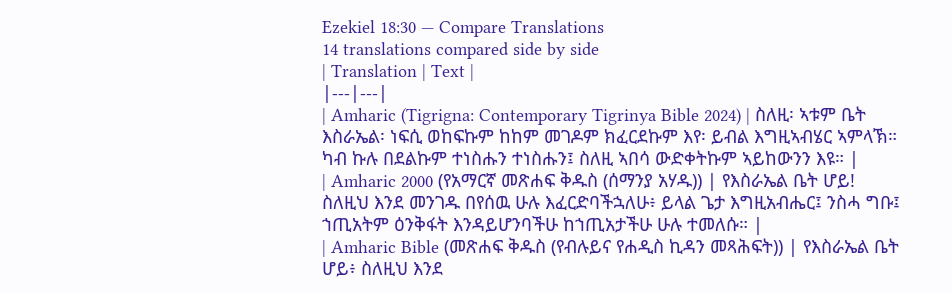Ezekiel 18:30 — Compare Translations
14 translations compared side by side
| Translation | Text |
|---|---|
| Amharic (Tigrigna: Contemporary Tigrinya Bible 2024) | ስለዚ፡ ኣቱም ቤት እስራኤል፡ ነፍሲ ወከፍኩም ከከም መገዶም ክፈርደኩም እየ፡ ይብል እግዚኣብሄር ኣምላኽ። ካብ ኩሉ በደልኩም ተነስሑን ተነስሑን፤ ስለዚ ኣበሳ ውድቀትኩም ኣይከውንን እዩ። |
| Amharic 2000 (የአማርኛ መጽሐፍ ቅዱስ (ሰማንያ አሃዱ)) | የእስራኤል ቤት ሆይ! ስለዚህ እንደ መንገዱ በየሰዉ ሁሉ እፈርድባችኋለሁ፥ ይላል ጌታ እግዚአብሔር፤ ንስሓ ግቡ፤ ኀጢአትም ዕንቅፋት እንዳይሆንባችሁ ከኀጢአታችሁ ሁሉ ተመለሱ። |
| Amharic Bible (መጽሐፍ ቅዱስ (የብሉይና የሐዲስ ኪዳን መጻሕፍት)) | የእስራኤል ቤት ሆይ፥ ስለዚህ እንደ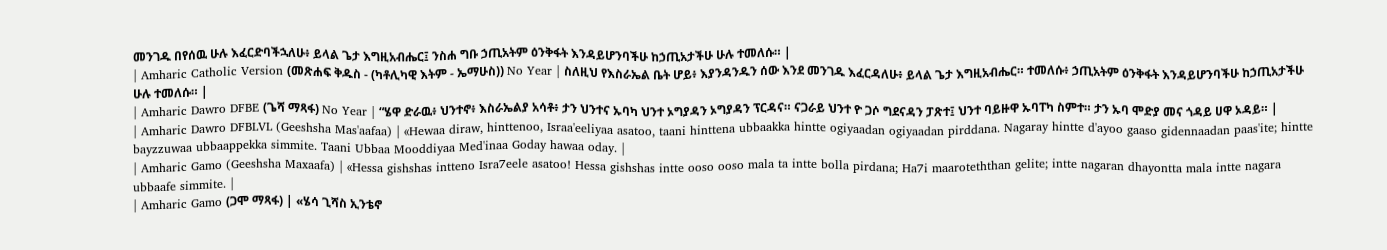መንገዱ በየሰዉ ሁሉ እፈርድባችኋለሁ፥ ይላል ጌታ እግዚአብሔር፤ ንስሐ ግቡ ኃጢአትም ዕንቅፋት እንዳይሆንባችሁ ከኃጢአታችሁ ሁሉ ተመለሱ። |
| Amharic Catholic Version (መጽሐፍ ቅዱስ - (ካቶሊካዊ እትም - ኤማሁስ)) No Year | ስለዚህ የእስራኤል ቤት ሆይ፥ እያንዳንዱን ሰው እንደ መንገዱ እፈርዳለሁ፥ ይላል ጌታ እግዚአብሔር። ተመለሱ፥ ኃጢአትም ዕንቅፋት እንዳይሆንባችሁ ከኃጢአታችሁ ሁሉ ተመለሱ። |
| Amharic Dawro DFBE (ጌሻ ማጻፋ) No Year | “ሄዋ ድራዉ፥ ህንተኖ፥ እስራኤልያ አሳቶ፥ ታን ህንተና ኡባካ ህንተ ኦግያዳን ኦግያዳን ፕርዳና። ናጋራይ ህንተ ዮ ጋሶ ግደናዳን ፓጽተ፤ ህንተ ባይዙዋ ኡባፐካ ስምተ። ታን ኡባ ሞድያ መና ጎዳይ ሀዋ ኦዳይ። |
| Amharic Dawro DFBLVL (Geeshsha Mas'aafaa) | «Hewaa diraw, hinttenoo, Israa'eeliyaa asatoo, taani hinttena ubbaakka hintte ogiyaadan ogiyaadan pirddana. Nagaray hintte d'ayoo gaaso gidennaadan paas'ite; hintte bayzzuwaa ubbaappekka simmite. Taani Ubbaa Mooddiyaa Med'inaa Goday hawaa oday. |
| Amharic Gamo (Geeshsha Maxaafa) | «Hessa gishshas intteno Isra7eele asatoo! Hessa gishshas intte ooso ooso mala ta intte bolla pirdana; Ha7i maaroteththan gelite; intte nagaran dhayontta mala intte nagara ubbaafe simmite. |
| Amharic Gamo (ጋሞ ማጻፋ) | «ሄሳ ጊሻስ ኢንቴኖ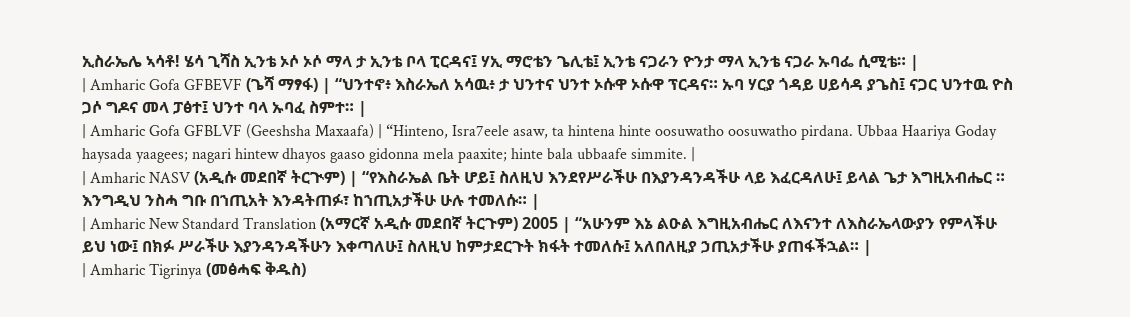ኢስራኤሌ ኣሳቶ! ሄሳ ጊሻስ ኢንቴ ኦሶ ኦሶ ማላ ታ ኢንቴ ቦላ ፒርዳና፤ ሃኢ ማሮቴን ጌሊቴ፤ ኢንቴ ናጋራን ዮንታ ማላ ኢንቴ ናጋራ ኡባፌ ሲሚቴ። |
| Amharic Gofa GFBEVF (ጌሻ ማፃፋ) | “ህንተኖ፥ እስራኤለ አሳዉ፥ ታ ህንተና ህንተ ኦሱዋ ኦሱዋ ፕርዳና። ኡባ ሃርያ ጎዳይ ሀይሳዳ ያጌስ፤ ናጋር ህንተዉ ዮስ ጋሶ ግዶና መላ ፓፅተ፤ ህንተ ባላ ኡባፈ ስምተ። |
| Amharic Gofa GFBLVF (Geeshsha Maxaafa) | “Hinteno, Isra7eele asaw, ta hintena hinte oosuwatho oosuwatho pirdana. Ubbaa Haariya Goday haysada yaagees; nagari hintew dhayos gaaso gidonna mela paaxite; hinte bala ubbaafe simmite. |
| Amharic NASV (አዲሱ መደበኛ ትርጒም) | “የእስራኤል ቤት ሆይ፤ ስለዚህ እንደየሥራችሁ በእያንዳንዳችሁ ላይ እፈርዳለሁ፤ ይላል ጌታ እግዚአብሔር ። እንግዲህ ንስሓ ግቡ በኀጢአት እንዳትጠፉ፣ ከኀጢአታችሁ ሁሉ ተመለሱ። |
| Amharic New Standard Translation (አማርኛ አዲሱ መደበኛ ትርጉም) 2005 | “አሁንም እኔ ልዑል እግዚአብሔር ለእናንተ ለእስራኤላውያን የምላችሁ ይህ ነው፤ በክፉ ሥራችሁ እያንዳንዳችሁን እቀጣለሁ፤ ስለዚህ ከምታደርጉት ክፋት ተመለሱ፤ አለበለዚያ ኃጢአታችሁ ያጠፋችኋል። |
| Amharic Tigrinya (መፅሓፍ ቅዱስ)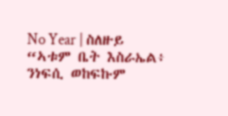No Year | ስለዙይ “ኣቱም ቤት እስራኤል፥ ንነፍሲ ወከፍኩም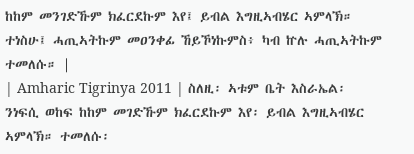ከከም መንገድኹም ክፈርደኩም እየ፤ ይብል እግዚኣብሄር ኣምላኽ። ተነስሁ፤ ሓጢኣትኩም መዐንቀፊ ኸይኾነኩምስ፥ ካብ ኵሉ ሓጢኣትኩም ተመለሱ። |
| Amharic Tigrinya 2011 | ስለዚ፡ ኣቱም ቤት እስራኤል፡ ንነፍሲ ወከፍ ከከም መገድኹም ክፈርደኩም እየ፡ ይብል እግዚኣብሄር ኣምላኽ። ተመለሱ፡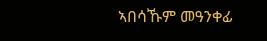ኣበሳኹም መዓንቀፊ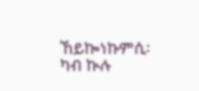ኸይኰነኩምሲ፡ ካብ ኲሉ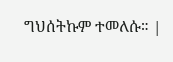ግህሰትኩም ተመለሱ። |